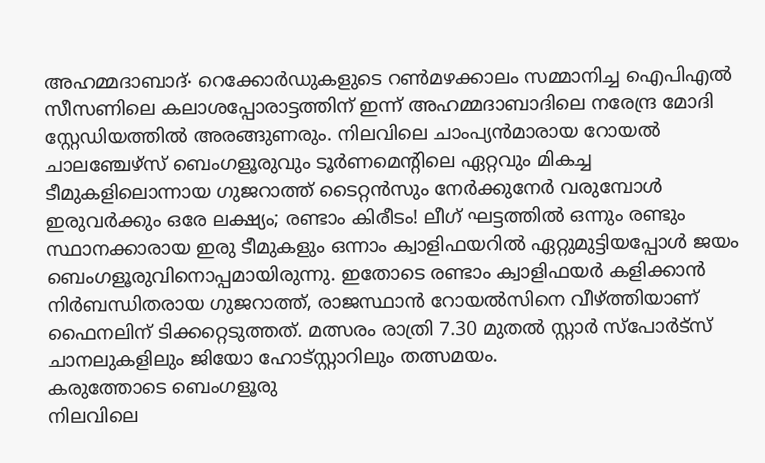അഹമ്മദാബാദ്∙ റെക്കോർഡുകളുടെ റൺമഴക്കാലം സമ്മാനിച്ച ഐപിഎൽ സീസണിലെ കലാശപ്പോരാട്ടത്തിന് ഇന്ന് അഹമ്മദാബാദിലെ നരേന്ദ്ര മോദി സ്റ്റേഡിയത്തിൽ അരങ്ങുണരും. നിലവിലെ ചാംപ്യൻമാരായ റോയൽ ചാലഞ്ചേഴ്സ് ബെംഗളൂരുവും ടൂർണമെന്റിലെ ഏറ്റവും മികച്ച ടീമുകളിലൊന്നായ ഗുജറാത്ത് ടൈറ്റൻസും നേർക്കുനേർ വരുമ്പോൾ ഇരുവർക്കും ഒരേ ലക്ഷ്യം; രണ്ടാം കിരീടം! ലീഗ് ഘട്ടത്തിൽ ഒന്നും രണ്ടും സ്ഥാനക്കാരായ ഇരു ടീമുകളും ഒന്നാം ക്വാളിഫയറിൽ ഏറ്റുമുട്ടിയപ്പോൾ ജയം ബെംഗളൂരുവിനൊപ്പമായിരുന്നു. ഇതോടെ രണ്ടാം ക്വാളിഫയർ കളിക്കാൻ നിർബന്ധിതരായ ഗുജറാത്ത്, രാജസ്ഥാൻ റോയൽസിനെ വീഴ്ത്തിയാണ് ഫൈനലിന് ടിക്കറ്റെടുത്തത്. മത്സരം രാത്രി 7.30 മുതൽ സ്റ്റാർ സ്പോർട്സ് ചാനലുകളിലും ജിയോ ഹോട്സ്റ്റാറിലും തത്സമയം.
കരുത്തോടെ ബെംഗളൂരു
നിലവിലെ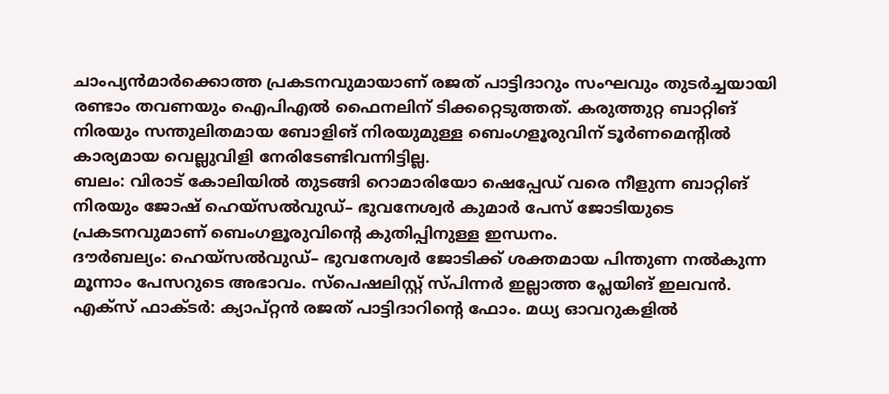ചാംപ്യൻമാർക്കൊത്ത പ്രകടനവുമായാണ് രജത് പാട്ടിദാറും സംഘവും തുടർച്ചയായി രണ്ടാം തവണയും ഐപിഎൽ ഫൈനലിന് ടിക്കറ്റെടുത്തത്. കരുത്തുറ്റ ബാറ്റിങ് നിരയും സന്തുലിതമായ ബോളിങ് നിരയുമുള്ള ബെംഗളൂരുവിന് ടൂർണമെന്റിൽ കാര്യമായ വെല്ലുവിളി നേരിടേണ്ടിവന്നിട്ടില്ല.
ബലം: വിരാട് കോലിയിൽ തുടങ്ങി റൊമാരിയോ ഷെപ്പേഡ് വരെ നീളുന്ന ബാറ്റിങ് നിരയും ജോഷ് ഹെയ്സൽവുഡ്– ഭുവനേശ്വർ കുമാർ പേസ് ജോടിയുടെ പ്രകടനവുമാണ് ബെംഗളൂരുവിന്റെ കുതിപ്പിനുള്ള ഇന്ധനം.
ദൗർബല്യം: ഹെയ്സൽവുഡ്– ഭുവനേശ്വർ ജോടിക്ക് ശക്തമായ പിന്തുണ നൽകുന്ന മൂന്നാം പേസറുടെ അഭാവം. സ്പെഷലിസ്റ്റ് സ്പിന്നർ ഇല്ലാത്ത പ്ലേയിങ് ഇലവൻ.
എക്സ് ഫാക്ടർ: ക്യാപ്റ്റൻ രജത് പാട്ടിദാറിന്റെ ഫോം. മധ്യ ഓവറുകളിൽ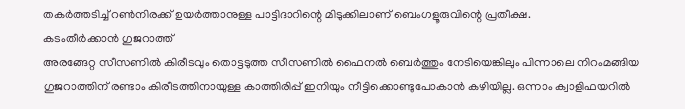തകർത്തടിച്ച് റൺനിരക്ക് ഉയർത്താനുള്ള പാട്ടിദാറിന്റെ മിടുക്കിലാണ് ബെംഗളൂരുവിന്റെ പ്രതീക്ഷ.
കടംതീർക്കാൻ ഗുജറാത്ത്
അരങ്ങേറ്റ സീസണിൽ കിരീടവും തൊട്ടടുത്ത സീസണിൽ ഫൈനൽ ബെർത്തും നേടിയെങ്കിലും പിന്നാലെ നിറംമങ്ങിയ ഗുജറാത്തിന് രണ്ടാം കിരീടത്തിനായുള്ള കാത്തിരിപ്പ് ഇനിയും നീട്ടിക്കൊണ്ടുപോകാൻ കഴിയില്ല. ഒന്നാം ക്വാളിഫയറിൽ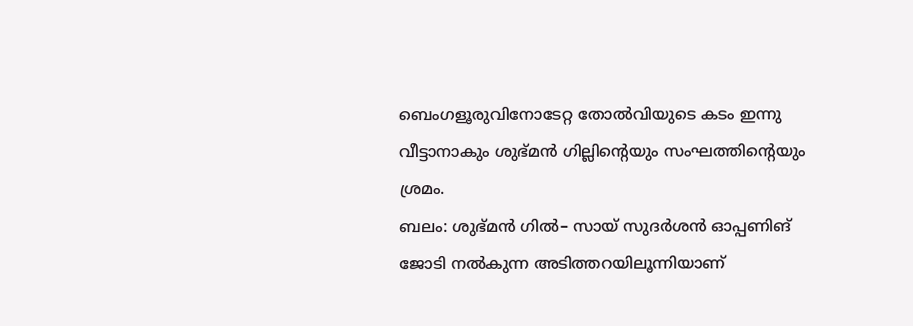ബെംഗളൂരുവിനോടേറ്റ തോൽവിയുടെ കടം ഇന്നു വീട്ടാനാകും ശുഭ്മൻ ഗില്ലിന്റെയും സംഘത്തിന്റെയും ശ്രമം.
ബലം: ശുഭ്മൻ ഗിൽ– സായ് സുദർശൻ ഓപ്പണിങ് ജോടി നൽകുന്ന അടിത്തറയിലൂന്നിയാണ്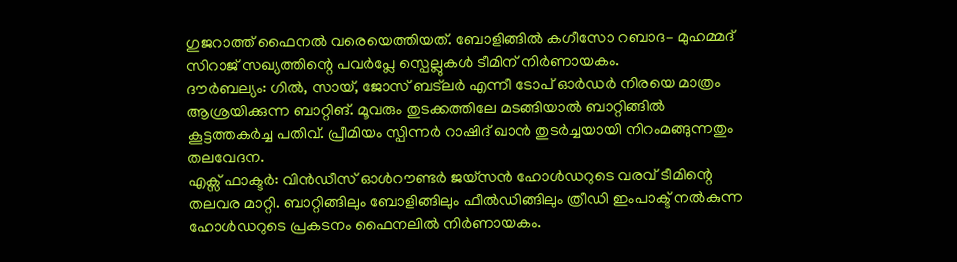ഗുജറാത്ത് ഫൈനൽ വരെയെത്തിയത്. ബോളിങ്ങിൽ കഗീസോ റബാദ– മുഹമ്മദ് സിറാജ് സഖ്യത്തിന്റെ പവർപ്ലേ സ്പെല്ലുകൾ ടീമിന് നിർണായകം.
ദൗർബല്യം: ഗിൽ, സായ്, ജോസ് ബട്ലർ എന്നീ ടോപ് ഓർഡർ നിരയെ മാത്രം ആശ്രയിക്കുന്ന ബാറ്റിങ്. മൂവരും തുടക്കത്തിലേ മടങ്ങിയാൽ ബാറ്റിങ്ങിൽ കൂട്ടത്തകർച്ച പതിവ്. പ്രീമിയം സ്പിന്നർ റാഷിദ് ഖാൻ തുടർച്ചയായി നിറംമങ്ങുന്നതും തലവേദന.
എക്സ് ഫാക്ടർ: വിൻഡീസ് ഓൾറൗണ്ടർ ജയ്സൻ ഹോൾഡറുടെ വരവ് ടീമിന്റെ തലവര മാറ്റി. ബാറ്റിങ്ങിലും ബോളിങ്ങിലും ഫീൽഡിങ്ങിലും ത്രീഡി ഇംപാക്ട് നൽകുന്ന ഹോൾഡറുടെ പ്രകടനം ഫൈനലിൽ നിർണായകം.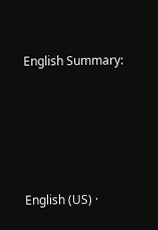English Summary:







English (US) ·